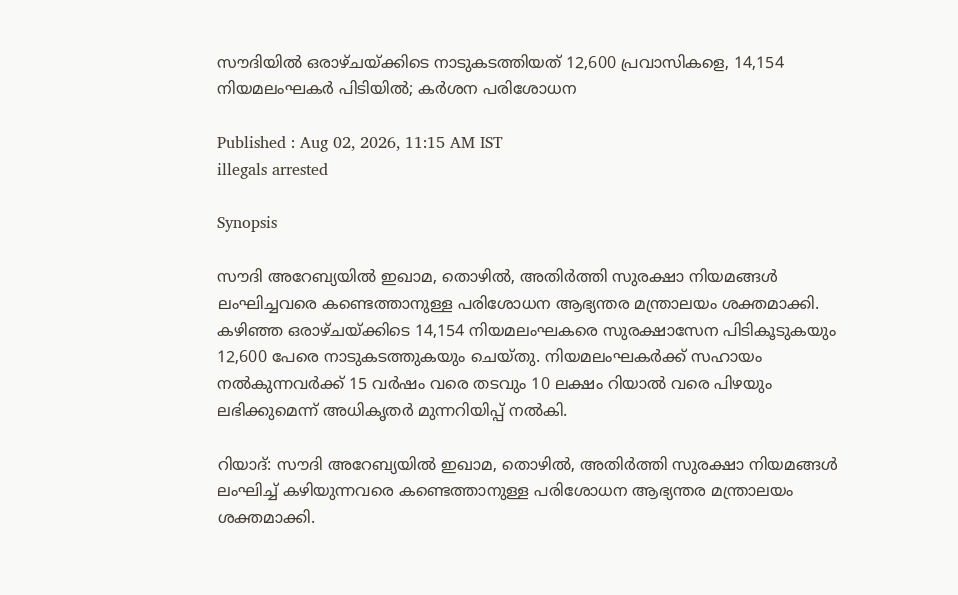സൗദിയിൽ ഒരാഴ്ചയ്ക്കിടെ നാടുകടത്തിയത് 12,600 പ്രവാസികളെ, 14,154 നിയമലംഘകർ പിടിയിൽ; കർശന പരിശോധന

Published : Aug 02, 2026, 11:15 AM IST
illegals arrested

Synopsis

സൗദി അറേബ്യയിൽ ഇഖാമ, തൊഴിൽ, അതിർത്തി സുരക്ഷാ നിയമങ്ങൾ ലംഘിച്ചവരെ കണ്ടെത്താനുള്ള പരിശോധന ആഭ്യന്തര മന്ത്രാലയം ശക്തമാക്കി. കഴിഞ്ഞ ഒരാഴ്ചയ്ക്കിടെ 14,154 നിയമലംഘകരെ സുരക്ഷാസേന പിടികൂടുകയും 12,600 പേരെ നാടുകടത്തുകയും ചെയ്തു. നിയമലംഘകർക്ക് സഹായം നൽകുന്നവർക്ക് 15 വർഷം വരെ തടവും 10 ലക്ഷം റിയാൽ വരെ പിഴയും ലഭിക്കുമെന്ന് അധികൃതർ മുന്നറിയിപ്പ് നൽകി.

റിയാദ്: സൗദി അറേബ്യയിൽ ഇഖാമ, തൊഴിൽ, അതിർത്തി സുരക്ഷാ നിയമങ്ങൾ ലംഘിച്ച് കഴിയുന്നവരെ കണ്ടെത്താനുള്ള പരിശോധന ആഭ്യന്തര മന്ത്രാലയം ശക്തമാക്കി.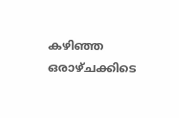കഴിഞ്ഞ ഒരാഴ്ചക്കിടെ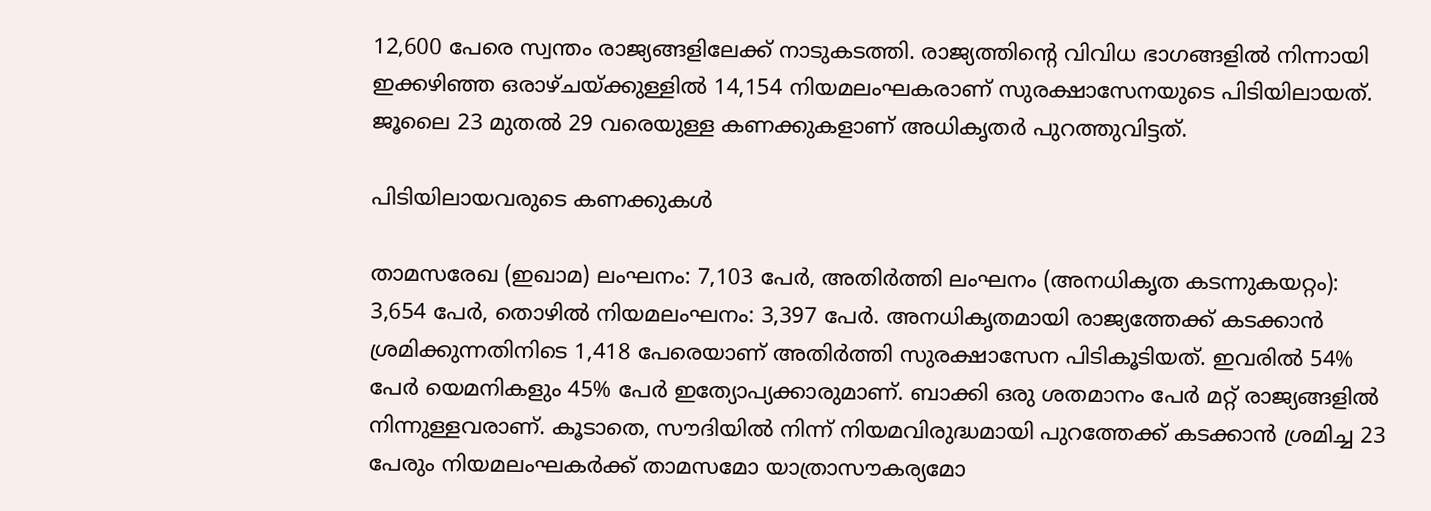12,600 പേരെ സ്വന്തം രാജ്യങ്ങളിലേക്ക് നാടുകടത്തി. രാജ്യത്തിന്‍റെ വിവിധ ഭാഗങ്ങളിൽ നിന്നായി ഇക്കഴിഞ്ഞ ഒരാഴ്ചയ്ക്കുള്ളിൽ 14,154 നിയമലംഘകരാണ് സുരക്ഷാസേനയുടെ പിടിയിലായത്. ജൂലൈ 23 മുതൽ 29 വരെയുള്ള കണക്കുകളാണ് അധികൃതർ പുറത്തുവിട്ടത്.

പിടിയിലായവരുടെ കണക്കുകൾ

താമസരേഖ (ഇഖാമ) ലംഘനം: 7,103 പേർ, അതിർത്തി ലംഘനം (അനധികൃത കടന്നുകയറ്റം): 3,654 പേർ, തൊഴിൽ നിയമലംഘനം: 3,397 പേർ. അനധികൃതമായി രാജ്യത്തേക്ക് കടക്കാൻ ശ്രമിക്കുന്നതിനിടെ 1,418 പേരെയാണ് അതിർത്തി സുരക്ഷാസേന പിടികൂടിയത്. ഇവരിൽ 54% പേർ യെമനികളും 45% പേർ ഇത്യോപ്യക്കാരുമാണ്. ബാക്കി ഒരു ശതമാനം പേർ മറ്റ് രാജ്യങ്ങളിൽ നിന്നുള്ളവരാണ്. കൂടാതെ, സൗദിയിൽ നിന്ന് നിയമവിരുദ്ധമായി പുറത്തേക്ക് കടക്കാൻ ശ്രമിച്ച 23 പേരും നിയമലംഘകർക്ക് താമസമോ യാത്രാസൗകര്യമോ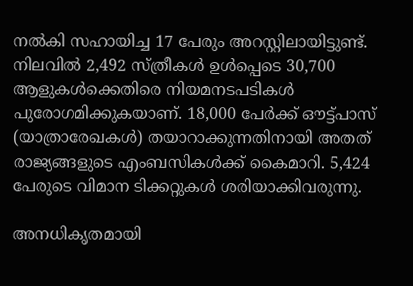നൽകി സഹായിച്ച 17 പേരും അറസ്റ്റിലായിട്ടുണ്ട്. നിലവിൽ 2,492 സ്ത്രീകൾ ഉൾപ്പെടെ 30,700 ആളുകൾക്കെതിരെ നിയമനടപടികൾ പുരോഗമിക്കുകയാണ്. 18,000 പേർക്ക് ഔട്ട്പാസ് (യാത്രാരേഖകൾ) തയാറാക്കുന്നതിനായി അതത് രാജ്യങ്ങളുടെ എംബസികൾക്ക് കൈമാറി. 5,424 പേരുടെ വിമാന ടിക്കറ്റുകൾ ശരിയാക്കിവരുന്നു.

അനധികൃതമായി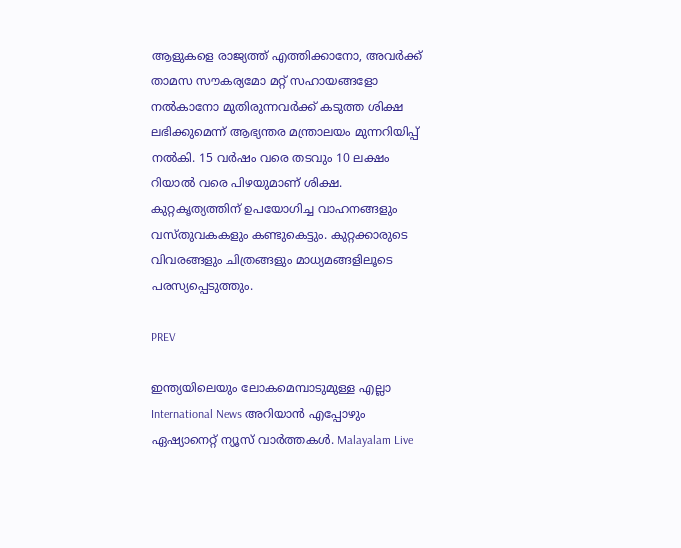ആളുകളെ രാജ്യത്ത് എത്തിക്കാനോ, അവർക്ക് താമസ സൗകര്യമോ മറ്റ് സഹായങ്ങളോ നൽകാനോ മുതിരുന്നവർക്ക് കടുത്ത ശിക്ഷ ലഭിക്കുമെന്ന് ആഭ്യന്തര മന്ത്രാലയം മുന്നറിയിപ്പ് നൽകി. 15 വർഷം വരെ തടവും 10 ലക്ഷം റിയാൽ വരെ പിഴയുമാണ് ശിക്ഷ. കുറ്റകൃത്യത്തിന് ഉപയോഗിച്ച വാഹനങ്ങളും വസ്തുവകകളും കണ്ടുകെട്ടും. കുറ്റക്കാരുടെ വിവരങ്ങളും ചിത്രങ്ങളും മാധ്യമങ്ങളിലൂടെ പരസ്യപ്പെടുത്തും.

PREV

ഇന്ത്യയിലെയും ലോകമെമ്പാടുമുള്ള എല്ലാ International News അറിയാൻ എപ്പോഴും ഏഷ്യാനെറ്റ് ന്യൂസ് വാർത്തകൾ. Malayalam Live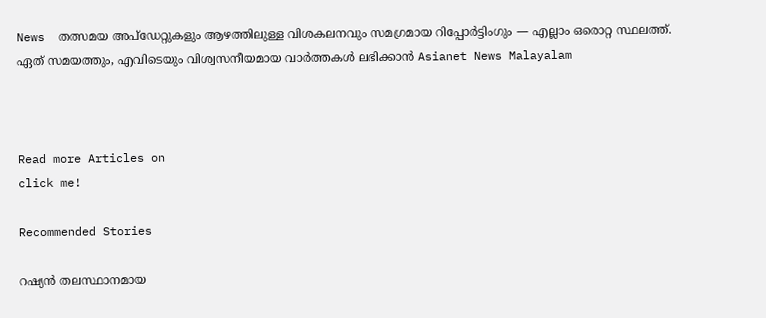News  തത്സമയ അപ്‌ഡേറ്റുകളും ആഴത്തിലുള്ള വിശകലനവും സമഗ്രമായ റിപ്പോർട്ടിംഗും — എല്ലാം ഒരൊറ്റ സ്ഥലത്ത്. ഏത് സമയത്തും, എവിടെയും വിശ്വസനീയമായ വാർത്തകൾ ലഭിക്കാൻ Asianet News Malayalam



Read more Articles on
click me!

Recommended Stories

റഷ്യൻ തലസ്ഥാനമായ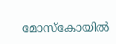മോസ്കോയിൽ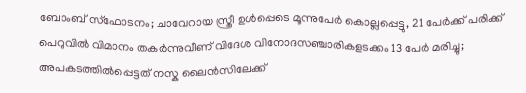ബോംബ് സ്ഫോടനം; ചാവേറായ സ്ത്രീ ഉൾപ്പെടെ മൂന്നുപേർ കൊല്ലപ്പെട്ടു, 21 പേർക്ക് പരിക്ക്
പെറുവിൽ വിമാനം തകർന്നുവീണ് വിദേശ വിനോദസഞ്ചാരികളടക്കം 13 പേർ മരിച്ചു; അപകടത്തിൽപ്പെട്ടത് നസ്ക ലൈൻസിലേക്ക്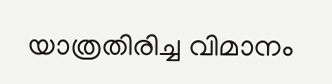യാത്രതിരിച്ച വിമാനം